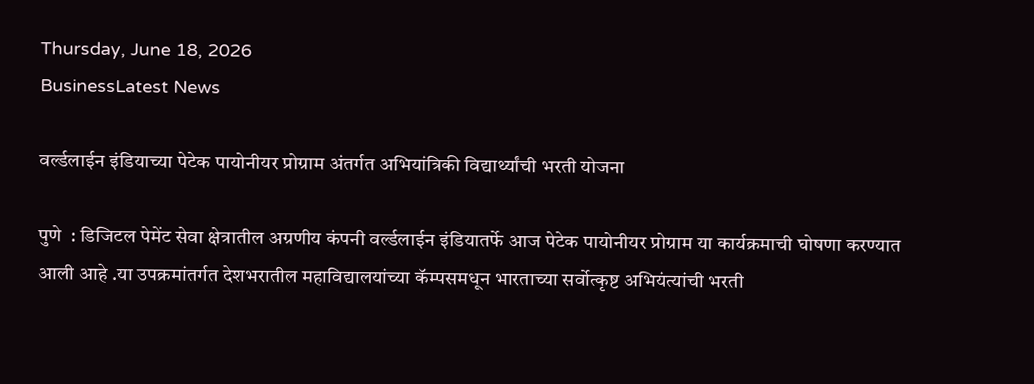Thursday, June 18, 2026
BusinessLatest News

वर्ल्डलाईन इंडियाच्या पेटेक पायोनीयर प्रोग्राम अंतर्गत अभियांत्रिकी विद्यार्थ्यांची भरती योजना

पुणे  : डिजिटल पेमेंट सेवा क्षेत्रातील अग्रणीय कंपनी वर्ल्डलाईन इंडियातर्फे आज पेटेक पायोनीयर प्रोग्राम या कार्यक्रमाची घोषणा करण्यात आली आहे .या उपक्रमांतर्गत देशभरातील महाविद्यालयांच्या कॅम्पसमधून भारताच्या सर्वोत्कृष्ट अभियंत्यांची भरती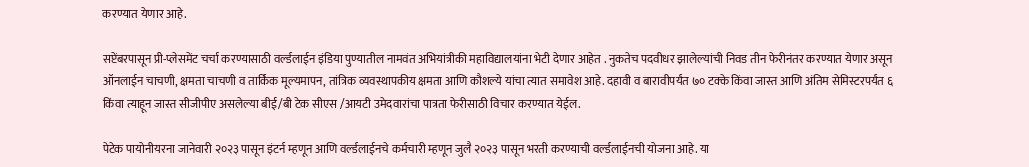करण्यात येणार आहे.

सप्टेंबरपासून प्री-प्लेसमेंट चर्चा करण्यासाठी वर्ल्डलाईन इंडिया पुण्यातील नामवंत अभियांत्रीकी महाविद्यालयांना भेटी देणार आहेत . नुकतेच पदवीधर झालेल्यांची निवड तीन फेरीनंतर करण्यात येणार असून ऑनलाईन चाचणी, क्षमता चाचणी व तार्किक मूल्यमापन, तांत्रिक व्यवस्थापकीय क्षमता आणि कौशल्ये यांचा त्यात समावेश आहे. दहावी व बारावीपर्यंत ७० टक्के किंवा जास्त आणि अंतिम सेमिस्टरपर्यंत ६ किंवा त्याहून जास्त सीजीपीए असलेल्या बीई/बी टेक सीएस /आयटी उमेदवारांचा पात्रता फेरीसाठी विचार करण्यात येईल.

पेटेक पायोनीयरना जानेवारी २०२३ पासून इंटर्न म्हणून आणि वर्ल्डलाईनचे कर्मचारी म्हणून जुलै २०२३ पासून भरती करण्याची वर्ल्डलाईनची योजना आहे. या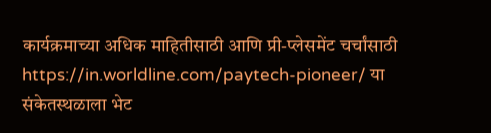कार्यक्रमाच्या अधिक माहितीसाठी आणि प्री-प्लेसमेंट चर्चांसाठी https://in.worldline.com/paytech-pioneer/ या संकेतस्थळाला भेट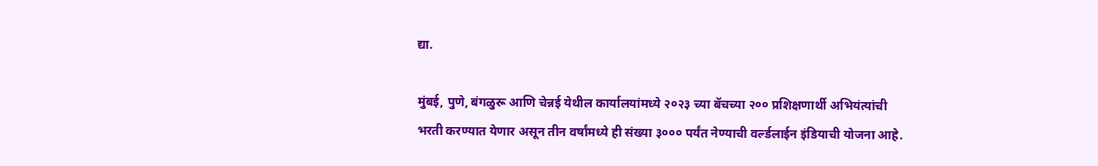द्या.

मुंबई, पुणे, बंगळुरू आणि चेन्नई येथील कार्यालयांमध्ये २०२३ च्या बॅचच्या २०० प्रशिक्षणार्थी अभियंत्यांची भरती करण्यात येणार असून तीन वर्षांमध्ये ही संख्या ३००० पर्यंत नेण्याची वर्ल्डलाईन इंडियाची योजना आहे.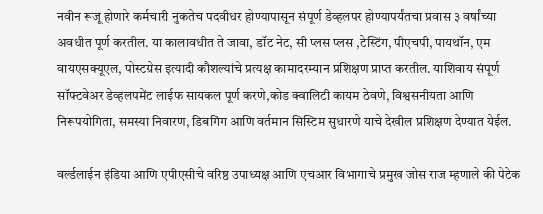नवीन रूजू होणारे कर्मचारी नुकतेच पदवीधर होण्यापासून संपूर्ण डेव्हलपर होण्यापर्यंतचा प्रवास ३ वर्षांच्या अवधीत पूर्ण करतील. या कालावधीत ते जावा, डॉट नेट, सी प्लस प्लस ,टेस्टिंग, पीएचपी, पायथॉन, एम वायएसक्यूएल, पोस्टग्रेस इत्यादी कौशल्यांचे प्रत्यक्ष कामादरम्यान प्रशिक्षण प्राप्त करतील. याशिवाय संपूर्ण सॉफ्टवेअर डेव्हलपमेंट लाईफ सायकल पूर्ण करणे,कोड क्वालिटी कायम ठेवणे, विश्वसनीयता आणि निरूपयोगिता, समस्या निवारण, डिबगिंग आणि वर्तमान सिस्टिम सुधारणे याचे देखील प्रशिक्षण देण्यात येईल.

वर्ल्डलाईन इंडिया आणि एपीएसीचे वरिष्ठ उपाध्यक्ष आणि एचआर विभागाचे प्रमुख जोस राज म्हणाले की पेटेक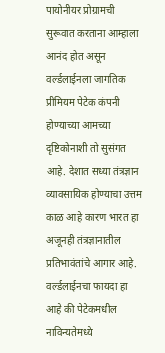पायोनीयर प्रोग्रामची सुरूवात करताना आम्हाला आनंद होत असून वर्ल्डलाईनला जागतिक प्रीमियम पेटेक कंपनी होण्याच्या आमच्या दृष्टिकोनाशी तो सुसंगत आहे. देशात सध्या तंत्रज्ञान व्यावसायिक होण्याचा उत्तम काळ आहे कारण भारत हा अजूनही तंत्रज्ञानातील प्रतिभावंतांचे आगार आहे. वर्ल्डलाईनचा फायदा हा आहे की पेटेकमधील नाविन्यतेमध्ये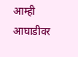आम्ही आघाडीवर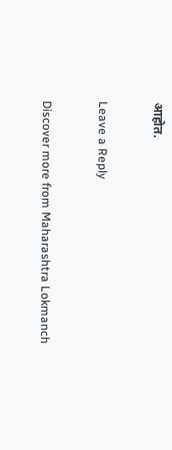आहोत.

Leave a Reply

Discover more from Maharashtra Lokmanch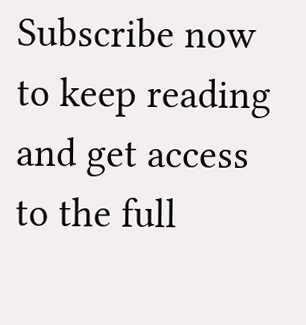Subscribe now to keep reading and get access to the full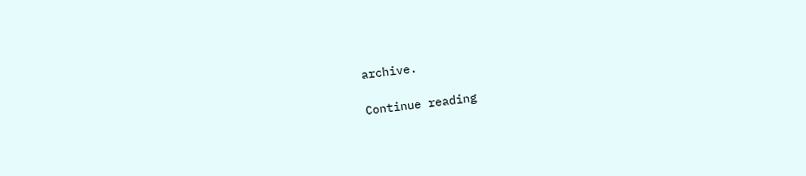archive.

Continue reading